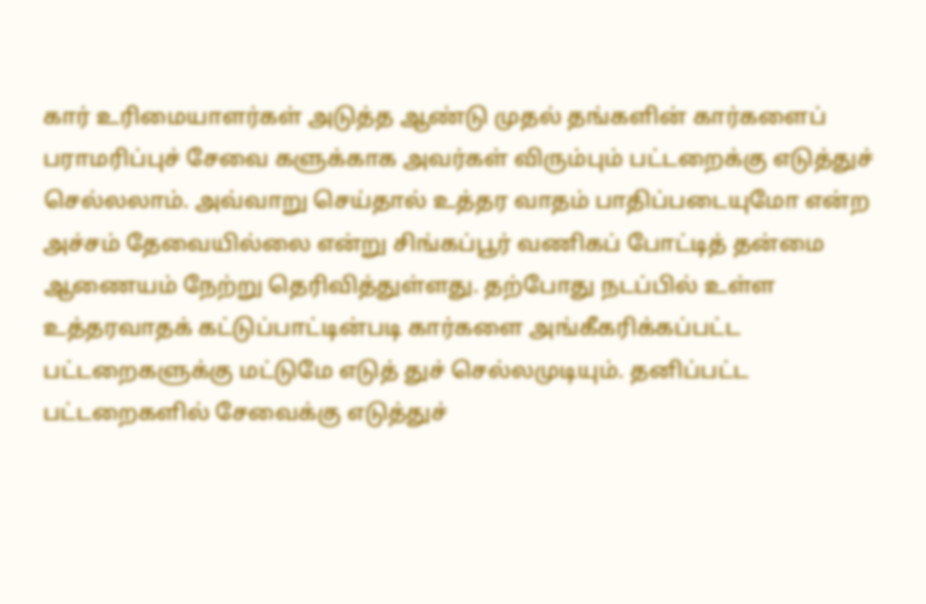கார் உரிமையாளர்கள் அடுத்த ஆண்டு முதல் தங்களின் கார்களைப் பராமரிப்புச் சேவை களுக்காக அவர்கள் விரும்பும் பட்டறைக்கு எடுத்துச் செல்லலாம். அவ்வாறு செய்தால் உத்தர வாதம் பாதிப்படையுமோ என்ற அச்சம் தேவையில்லை என்று சிங்கப்பூர் வணிகப் போட்டித் தன்மை ஆணையம் நேற்று தெரிவித்துள்ளது. தற்போது நடப்பில் உள்ள உத்தரவாதக் கட்டுப்பாட்டின்படி கார்களை அங்கீகரிக்கப்பட்ட பட்டறைகளுக்கு மட்டுமே எடுத் துச் செல்லமுடியும். தனிப்பட்ட பட்டறைகளில் சேவைக்கு எடுத்துச்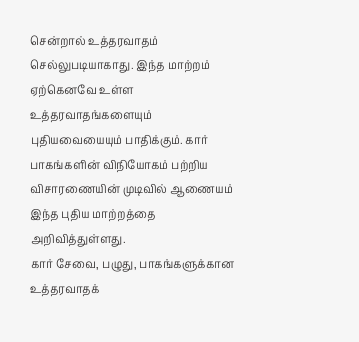சென்றால் உத்தரவாதம் செல்லுபடியாகாது. இந்த மாற்றம் ஏற்கெனவே உள்ள உத்தரவாதங்களையும் புதியவையையும் பாதிக்கும். கார் பாகங்களின் விநியோகம் பற்றிய விசாரணையின் முடிவில் ஆணையம் இந்த புதிய மாற்றத்தை அறிவித்துள்ளது.
கார் சேவை, பழுது, பாகங்களுக்கான உத்தரவாதக்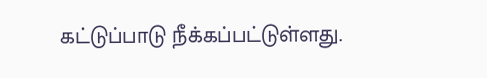கட்டுப்பாடு நீக்கப்பட்டுள்ளது.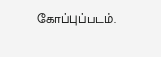கோப்புப்படம்.